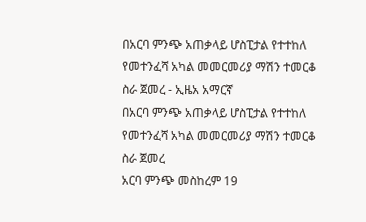በአርባ ምንጭ አጠቃላይ ሆስፒታል የተተከለ የመተንፈሻ አካል መመርመሪያ ማሽን ተመርቆ ስራ ጀመረ - ኢዜአ አማርኛ
በአርባ ምንጭ አጠቃላይ ሆስፒታል የተተከለ የመተንፈሻ አካል መመርመሪያ ማሽን ተመርቆ ስራ ጀመረ
አርባ ምንጭ መስከረም 19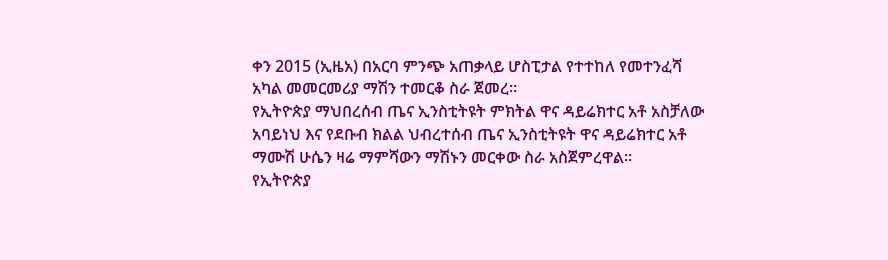ቀን 2015 (ኢዜአ) በአርባ ምንጭ አጠቃላይ ሆስፒታል የተተከለ የመተንፈሻ አካል መመርመሪያ ማሽን ተመርቆ ስራ ጀመረ።
የኢትዮጵያ ማህበረሰብ ጤና ኢንስቲትዩት ምክትል ዋና ዳይሬክተር አቶ አስቻለው አባይነህ እና የደቡብ ክልል ህብረተሰብ ጤና ኢንስቲትዩት ዋና ዳይሬክተር አቶ ማሙሽ ሁሴን ዛሬ ማምሻውን ማሽኑን መርቀው ስራ አስጀምረዋል።
የኢትዮጵያ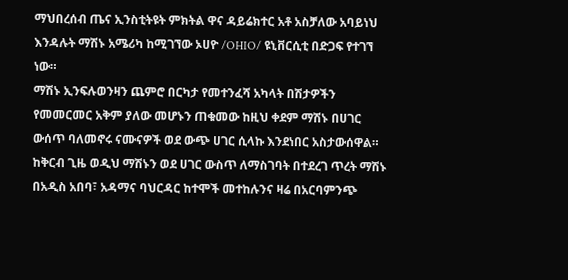ማህበረሰብ ጤና ኢንስቲትዩት ምክትል ዋና ዳይሬክተር አቶ አስቻለው አባይነህ እንዳሉት ማሽኑ አሜሪካ ከሚገኘው ኦሀዮ /OHIO/ ዩኒቨርሲቲ በድጋፍ የተገኘ ነው።
ማሽኑ ኢንፍሉወንዛን ጨምሮ በርካታ የመተንፈሻ አካላት በሽታዎችን የመመርመር አቅም ያለው መሆኑን ጠቁመው ከዚህ ቀደም ማሽኑ በሀገር ውሰጥ ባለመኖሩ ናሙናዎች ወደ ውጭ ሀገር ሲላኩ እንደነበር አስታውሰዋል።
ከቅርብ ጊዜ ወዲህ ማሽኑን ወደ ሀገር ውስጥ ለማስገባት በተደረገ ጥረት ማሽኑ በአዲስ አበባ፣ አዳማና ባህርዳር ከተሞች መተከሉንና ዛሬ በአርባምንጭ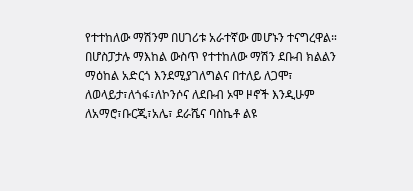የተተከለው ማሽንም በሀገሪቱ አራተኛው መሆኑን ተናግረዋል።
በሆስፓታሉ ማእከል ውስጥ የተተከለው ማሽን ደቡብ ክልልን ማዕከል አድርጎ እንደሚያገለግልና በተለይ ለጋሞ፣ ለወላይታ፣ለጎፋ፣ለኮንሶና ለደቡብ ኦሞ ዞኖች እንዲሁም ለአማሮ፣ቡርጂ፣አሌ፣ ደራሼና ባስኬቶ ልዩ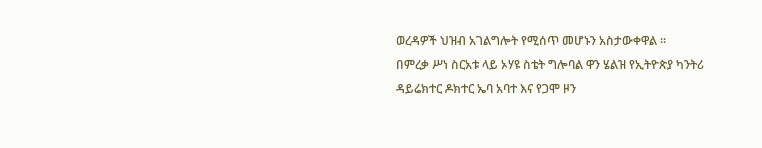ወረዳዎች ህዝብ አገልግሎት የሚሰጥ መሆኑን አስታውቀዋል ።
በምረቃ ሥነ ስርአቱ ላይ ኦሃዩ ስቴት ግሎባል ዋን ሄልዝ የኢትዮጵያ ካንትሪ ዳይሬክተር ዶክተር ኤባ አባተ እና የጋሞ ዞን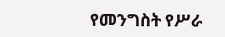የመንግስት የሥራ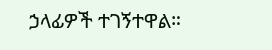ኃላፊዎች ተገኝተዋል።